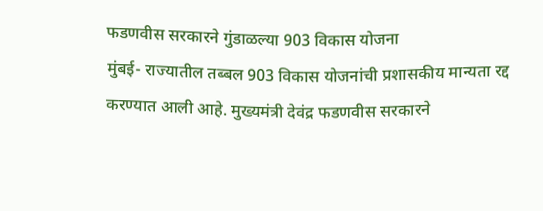फडणवीस सरकारने गुंडाळल्या 903 विकास योजना
मुंबई- राज्यातील तब्बल 903 विकास योजनांची प्रशासकीय मान्यता रद्द करण्यात आली आहे. मुख्यमंत्री देवंद्र फडणवीस सरकारने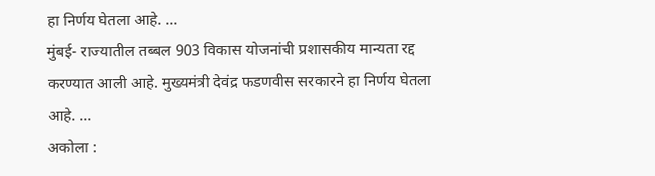हा निर्णय घेतला आहे. ...
मुंबई- राज्यातील तब्बल 903 विकास योजनांची प्रशासकीय मान्यता रद्द करण्यात आली आहे. मुख्यमंत्री देवंद्र फडणवीस सरकारने हा निर्णय घेतला आहे. ...
अकोला :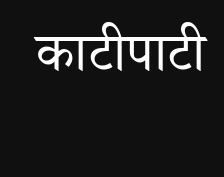काटीपाटी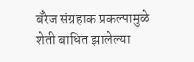बॅरेज संग्रहाक प्रकल्पामुळे शेती बाधित झालेल्या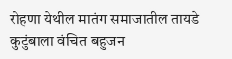रोहणा येथील मातंग समाजातील तायडे कुटुंबाला वंचित बहुजन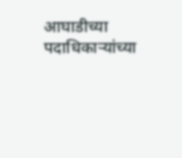आघाडीच्या पदाधिकाऱ्यांच्या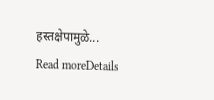हस्तक्षेपामुळे...
Read moreDetails